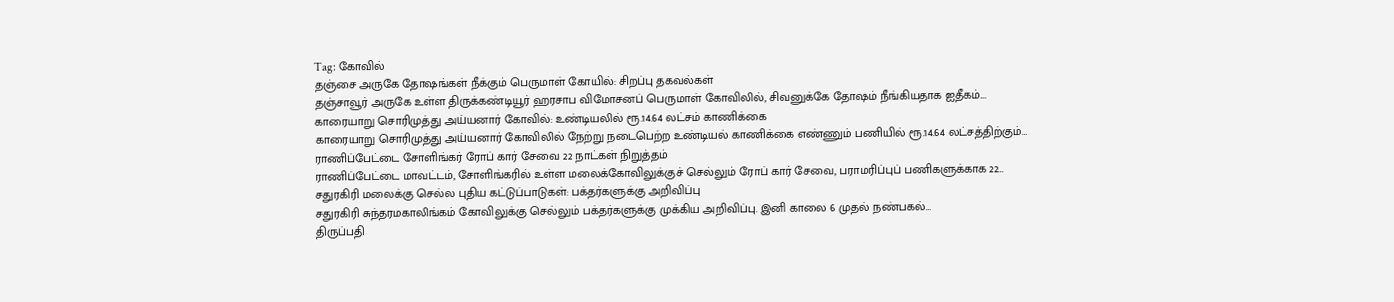Tag: கோவில்
தஞ்சை அருகே தோஷங்கள் நீக்கும் பெருமாள் கோயில்: சிறப்பு தகவல்கள்
தஞ்சாவூர் அருகே உள்ள திருக்கண்டியூர் ஹரசாப விமோசனப் பெருமாள் கோவிலில், சிவனுக்கே தோஷம் நீங்கியதாக ஐதீகம்.…
காரையாறு சொரிமுத்து அய்யனார் கோவில்: உண்டியலில் ரூ.14.64 லட்சம் காணிக்கை
காரையாறு சொரிமுத்து அய்யனார் கோவிலில் நேற்று நடைபெற்ற உண்டியல் காணிக்கை எண்ணும் பணியில் ரூ.14.64 லட்சத்திற்கும்…
ராணிப்பேட்டை சோளிங்கர் ரோப் கார் சேவை 22 நாட்கள் நிறுத்தம்
ராணிப்பேட்டை மாவட்டம், சோளிங்கரில் உள்ள மலைக்கோவிலுக்குச் செல்லும் ரோப் கார் சேவை, பராமரிப்புப் பணிகளுக்காக 22…
சதுரகிரி மலைக்கு செல்ல புதிய கட்டுப்பாடுகள்: பக்தர்களுக்கு அறிவிப்பு
சதுரகிரி சுந்தரமகாலிங்கம் கோவிலுக்கு செல்லும் பக்தர்களுக்கு முக்கிய அறிவிப்பு. இனி காலை 6 முதல் நண்பகல்…
திருப்பதி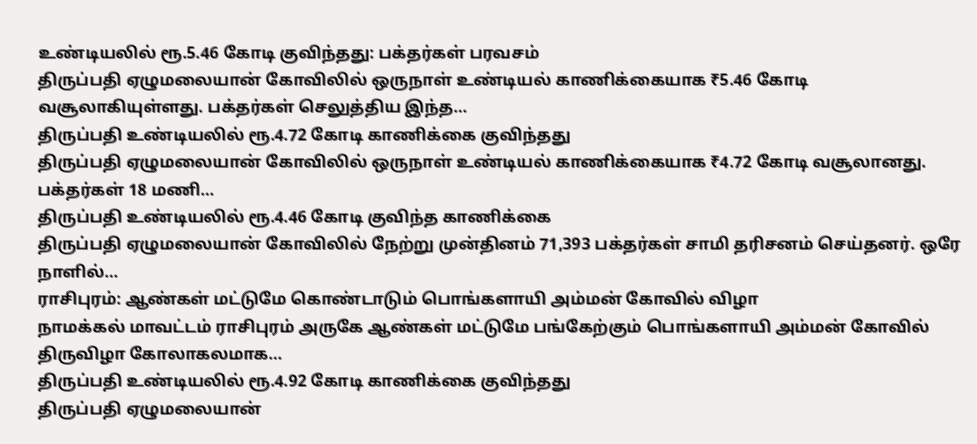உண்டியலில் ரூ.5.46 கோடி குவிந்தது: பக்தர்கள் பரவசம்
திருப்பதி ஏழுமலையான் கோவிலில் ஒருநாள் உண்டியல் காணிக்கையாக ₹5.46 கோடி வசூலாகியுள்ளது. பக்தர்கள் செலுத்திய இந்த…
திருப்பதி உண்டியலில் ரூ.4.72 கோடி காணிக்கை குவிந்தது
திருப்பதி ஏழுமலையான் கோவிலில் ஒருநாள் உண்டியல் காணிக்கையாக ₹4.72 கோடி வசூலானது. பக்தர்கள் 18 மணி…
திருப்பதி உண்டியலில் ரூ.4.46 கோடி குவிந்த காணிக்கை
திருப்பதி ஏழுமலையான் கோவிலில் நேற்று முன்தினம் 71,393 பக்தர்கள் சாமி தரிசனம் செய்தனர். ஒரே நாளில்…
ராசிபுரம்: ஆண்கள் மட்டுமே கொண்டாடும் பொங்களாயி அம்மன் கோவில் விழா
நாமக்கல் மாவட்டம் ராசிபுரம் அருகே ஆண்கள் மட்டுமே பங்கேற்கும் பொங்களாயி அம்மன் கோவில் திருவிழா கோலாகலமாக…
திருப்பதி உண்டியலில் ரூ.4.92 கோடி காணிக்கை குவிந்தது
திருப்பதி ஏழுமலையான்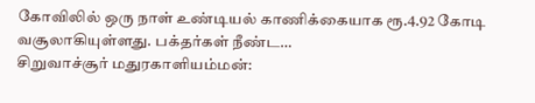கோவிலில் ஒரு நாள் உண்டியல் காணிக்கையாக ரூ.4.92 கோடி வசூலாகியுள்ளது. பக்தர்கள் நீண்ட…
சிறுவாச்சூர் மதுரகாளியம்மன்: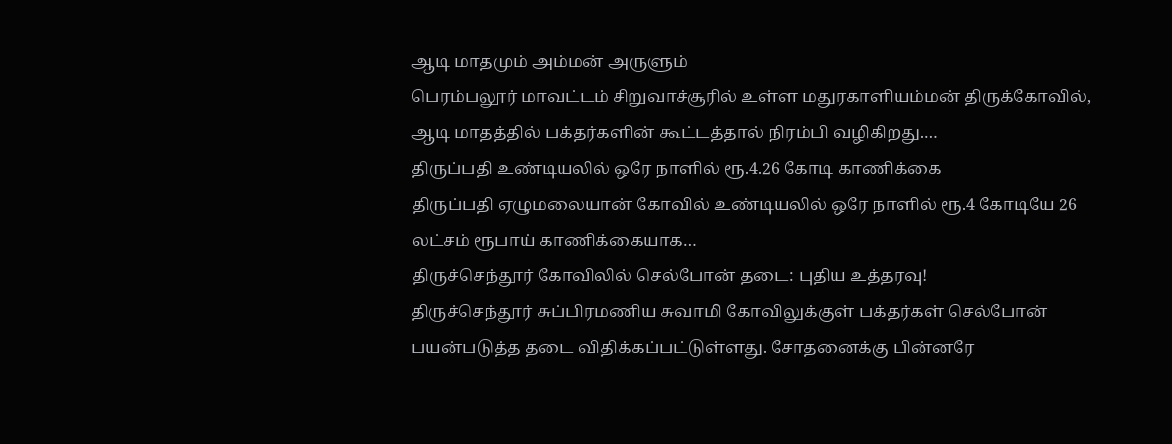ஆடி மாதமும் அம்மன் அருளும்
பெரம்பலூர் மாவட்டம் சிறுவாச்சூரில் உள்ள மதுரகாளியம்மன் திருக்கோவில், ஆடி மாதத்தில் பக்தர்களின் கூட்டத்தால் நிரம்பி வழிகிறது.…
திருப்பதி உண்டியலில் ஒரே நாளில் ரூ.4.26 கோடி காணிக்கை
திருப்பதி ஏழுமலையான் கோவில் உண்டியலில் ஒரே நாளில் ரூ.4 கோடியே 26 லட்சம் ரூபாய் காணிக்கையாக…
திருச்செந்தூர் கோவிலில் செல்போன் தடை: புதிய உத்தரவு!
திருச்செந்தூர் சுப்பிரமணிய சுவாமி கோவிலுக்குள் பக்தர்கள் செல்போன் பயன்படுத்த தடை விதிக்கப்பட்டுள்ளது. சோதனைக்கு பின்னரே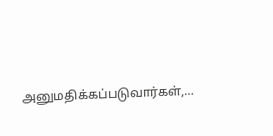அனுமதிக்கப்படுவார்கள்,…